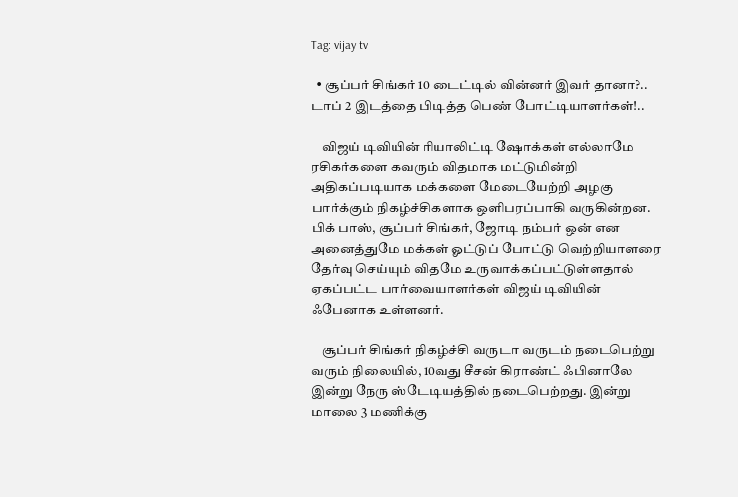Tag: vijay tv

  • சூப்பர் சிங்கர் 10 டைட்டில் வின்னர் இவர் தானா?.. டாப் 2 இடத்தை பிடித்த பெண் போட்டியாளர்கள்!..

    விஜய் டிவியின் ரியாலிட்டி ஷோக்கள் எல்லாமே ரசிகர்களை கவரும் விதமாக மட்டுமின்றி அதிகப்படியாக மக்களை மேடையேற்றி அழகு பார்க்கும் நிகழ்ச்சிகளாக ஒளிபரப்பாகி வருகின்றன. பிக் பாஸ், சூப்பர் சிங்கர், ஜோடி நம்பர் ஒன் என அனைத்துமே மக்கள் ஓட்டுப் போட்டு வெற்றியாளரை தேர்வு செய்யும் விதமே உருவாக்கப்பட்டுள்ளதால் ஏகப்பட்ட பார்வையாளர்கள் விஜய் டிவியின் ஃபேனாக உள்ளனர்.

    சூப்பர் சிங்கர் நிகழ்ச்சி வருடா வருடம் நடைபெற்று வரும் நிலையில், 10வது சீசன் கிராண்ட் ஃபினாலே இன்று நேரு ஸ்டேடியத்தில் நடைபெற்றது. இன்று மாலை 3 மணிக்கு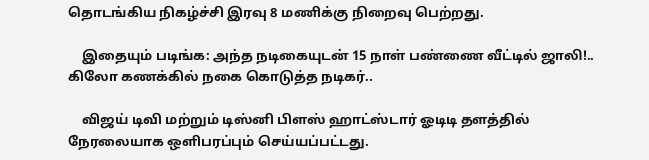தொடங்கிய நிகழ்ச்சி இரவு 8 மணிக்கு நிறைவு பெற்றது.

    இதையும் படிங்க: அந்த நடிகையுடன் 15 நாள் பண்ணை வீட்டில் ஜாலி!.. கிலோ கணக்கில் நகை கொடுத்த நடிகர்..

    விஜய் டிவி மற்றும் டிஸ்னி பிளஸ் ஹாட்ஸ்டார் ஓடிடி தளத்தில் நேரலையாக ஒளிபரப்பும் செய்யப்பட்டது.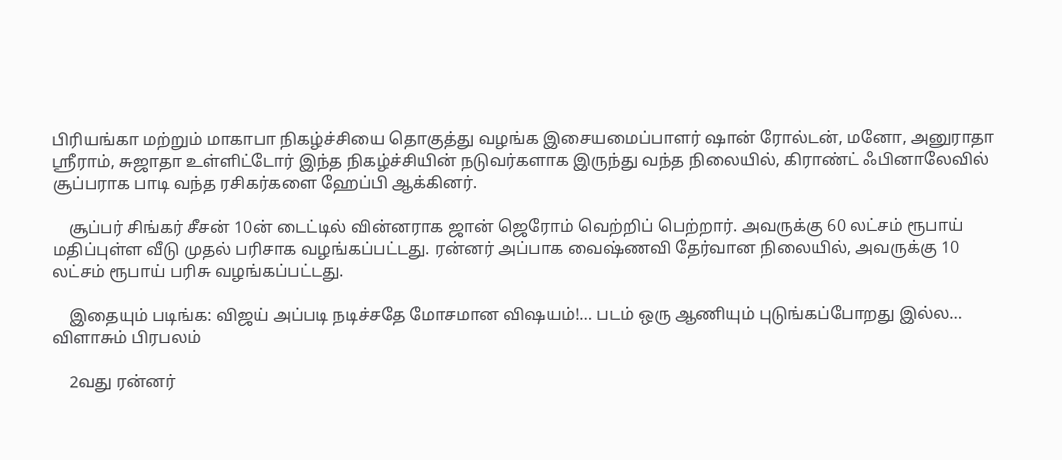பிரியங்கா மற்றும் மாகாபா நிகழ்ச்சியை தொகுத்து வழங்க இசையமைப்பாளர் ஷான் ரோல்டன், மனோ, அனுராதா ஸ்ரீராம், சுஜாதா உள்ளிட்டோர் இந்த நிகழ்ச்சியின் நடுவர்களாக இருந்து வந்த நிலையில், கிராண்ட் ஃபினாலேவில் சூப்பராக பாடி வந்த ரசிகர்களை ஹேப்பி ஆக்கினர்.

    சூப்பர் சிங்கர் சீசன் 10ன் டைட்டில் வின்னராக ஜான் ஜெரோம் வெற்றிப் பெற்றார். அவருக்கு 60 லட்சம் ரூபாய் மதிப்புள்ள வீடு முதல் பரிசாக வழங்கப்பட்டது. ரன்னர் அப்பாக வைஷ்ணவி தேர்வான நிலையில், அவருக்கு 10 லட்சம் ரூபாய் பரிசு வழங்கப்பட்டது.

    இதையும் படிங்க: விஜய் அப்படி நடிச்சதே மோசமான விஷயம்!… படம் ஒரு ஆணியும் புடுங்கப்போறது இல்ல… விளாசும் பிரபலம்

    2வது ரன்னர்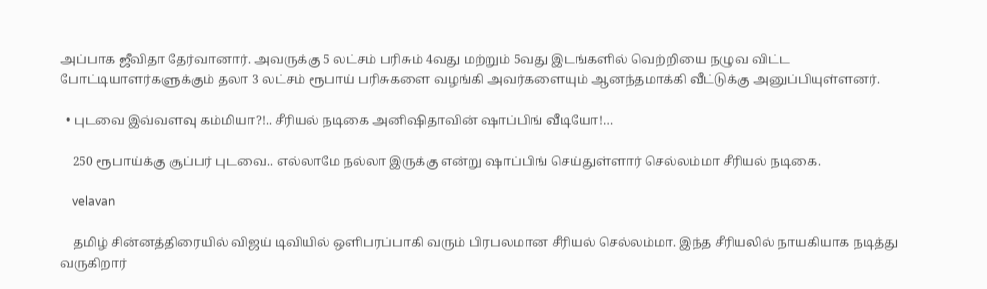அப்பாக ஜீவிதா தேர்வானார். அவருக்கு 5 லட்சம் பரிசும் 4வது மற்றும் 5வது இடங்களில் வெற்றியை நழுவ விட்ட போட்டியாளர்களுக்கும் தலா 3 லட்சம் ரூபாய் பரிசுகளை வழங்கி அவர்களையும் ஆனந்தமாக்கி வீட்டுக்கு அனுப்பியுள்ளனர்.

  • புடவை இவ்வளவு கம்மியா?!.. சீரியல் நடிகை அனிஷிதாவின் ஷாப்பிங் வீடியோ!…

    250 ரூபாய்க்கு சூப்பர் புடவை.. எல்லாமே நல்லா இருக்கு என்று ஷாப்பிங் செய்துள்ளார் செல்லம்மா சீரியல் நடிகை.

    velavan

    தமிழ் சின்னத்திரையில் விஜய் டிவியில் ஒளிபரப்பாகி வரும் பிரபலமான சீரியல் செல்லம்மா. இந்த சீரியலில் நாயகியாக நடித்து வருகிறார்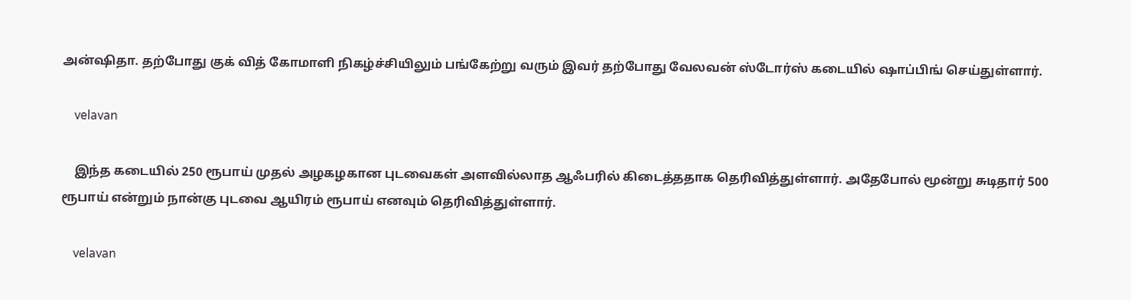அன்ஷிதா. தற்போது குக் வித் கோமாளி நிகழ்ச்சியிலும் பங்கேற்று வரும் இவர் தற்போது வேலவன் ஸ்டோர்ஸ் கடையில் ஷாப்பிங் செய்துள்ளார்.

    velavan

    இந்த கடையில் 250 ரூபாய் முதல் அழகழகான புடவைகள் அளவில்லாத ஆஃபரில் கிடைத்ததாக தெரிவித்துள்ளார். அதேபோல் மூன்று சுடிதார் 500 ரூபாய் என்றும் நான்கு புடவை ஆயிரம் ரூபாய் எனவும் தெரிவித்துள்ளார்.

    velavan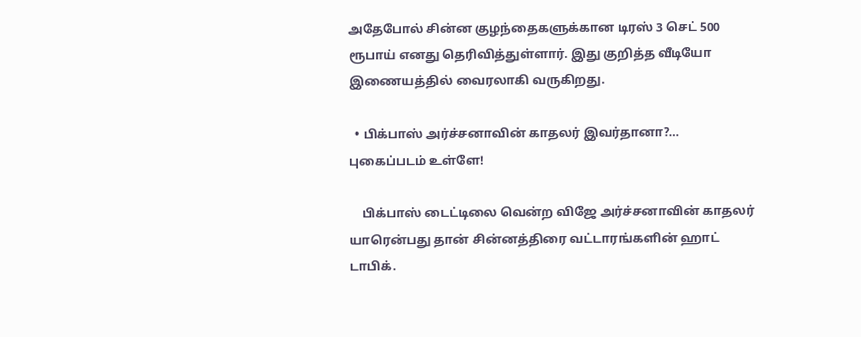அதேபோல் சின்ன குழந்தைகளுக்கான டிரஸ் 3 செட் 500 ரூபாய் எனது தெரிவித்துள்ளார். இது குறித்த வீடியோ இணையத்தில் வைரலாகி வருகிறது.

  • பிக்பாஸ் அர்ச்சனாவின் காதலர் இவர்தானா?… புகைப்படம் உள்ளே!

    பிக்பாஸ் டைட்டிலை வென்ற விஜே அர்ச்சனாவின் காதலர் யாரென்பது தான் சின்னத்திரை வட்டாரங்களின் ஹாட் டாபிக்.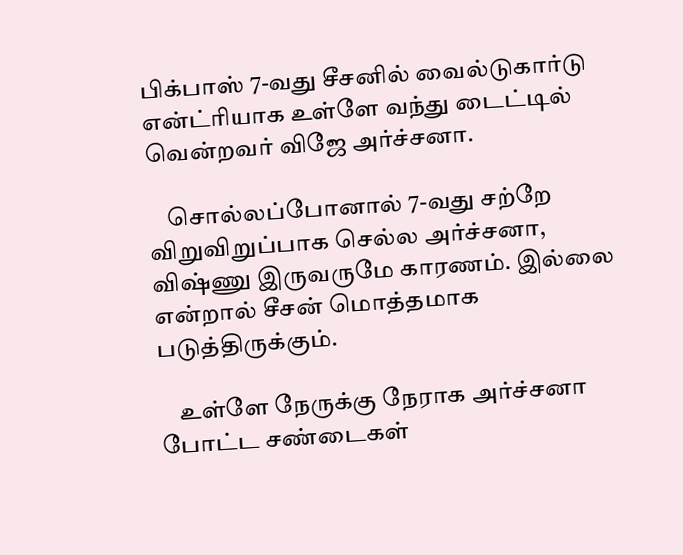பிக்பாஸ் 7-வது சீசனில் வைல்டுகார்டு என்ட்ரியாக உள்ளே வந்து டைட்டில் வென்றவர் விஜே அர்ச்சனா.

    சொல்லப்போனால் 7-வது சற்றே விறுவிறுப்பாக செல்ல அர்ச்சனா, விஷ்ணு இருவருமே காரணம். இல்லை என்றால் சீசன் மொத்தமாக படுத்திருக்கும்.

    உள்ளே நேருக்கு நேராக அர்ச்சனா போட்ட சண்டைகள்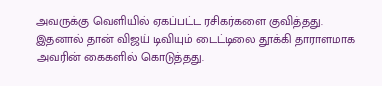அவருக்கு வெளியில் ஏகப்பட்ட ரசிகர்களை குவித்தது. இதனால் தான் விஜய் டிவியும் டைட்டிலை தூக்கி தாராளமாக அவரின் கைகளில் கொடுத்தது.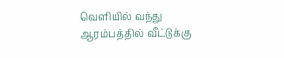வெளியில் வந்து ஆரம்பத்தில் வீட்டுக்கு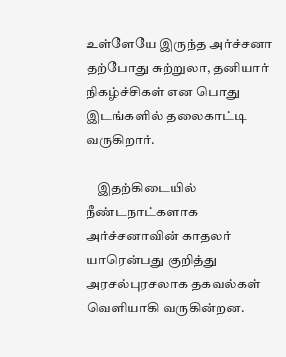உள்ளேயே இருந்த அர்ச்சனா தற்போது சுற்றுலா, தனியார் நிகழ்ச்சிகள் என பொது இடங்களில் தலைகாட்டி வருகிறார்.

    இதற்கிடையில் நீண்டநாட்களாக அர்ச்சனாவின் காதலர் யாரென்பது குறித்து அரசல்புரசலாக தகவல்கள் வெளியாகி வருகின்றன.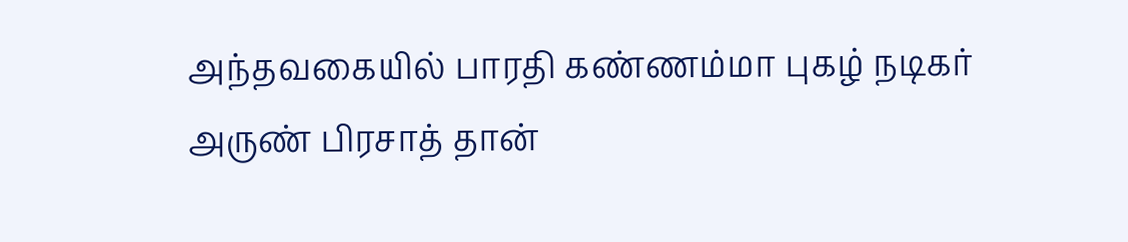அந்தவகையில் பாரதி கண்ணம்மா புகழ் நடிகர் அருண் பிரசாத் தான்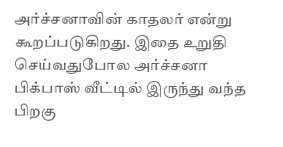அர்ச்சனாவின் காதலர் என்று கூறப்படுகிறது. இதை உறுதி செய்வதுபோல அர்ச்சனா பிக்பாஸ் வீட்டில் இருந்து வந்த பிறகு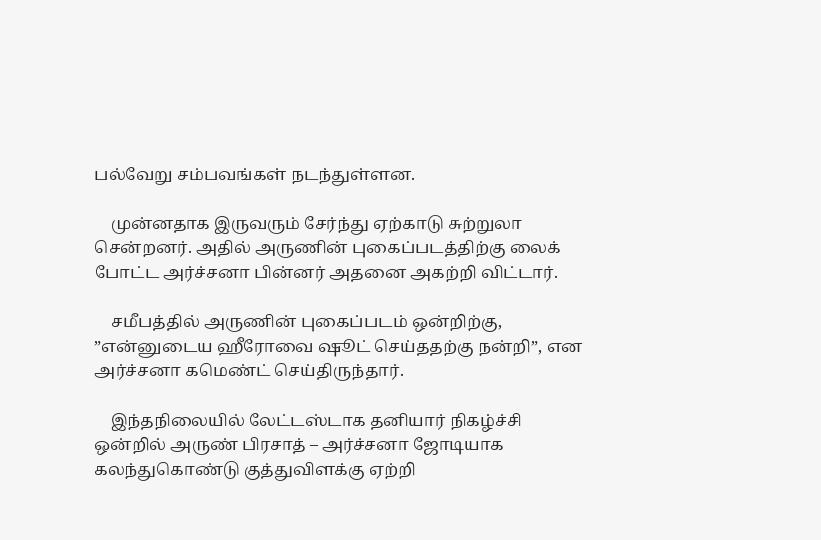பல்வேறு சம்பவங்கள் நடந்துள்ளன.

    முன்னதாக இருவரும் சேர்ந்து ஏற்காடு சுற்றுலா சென்றனர். அதில் அருணின் புகைப்படத்திற்கு லைக் போட்ட அர்ச்சனா பின்னர் அதனை அகற்றி விட்டார்.

    சமீபத்தில் அருணின் புகைப்படம் ஒன்றிற்கு, ”என்னுடைய ஹீரோவை ஷூட் செய்ததற்கு நன்றி”, என அர்ச்சனா கமெண்ட் செய்திருந்தார்.

    இந்தநிலையில் லேட்டஸ்டாக தனியார் நிகழ்ச்சி ஒன்றில் அருண் பிரசாத் – அர்ச்சனா ஜோடியாக கலந்துகொண்டு குத்துவிளக்கு ஏற்றி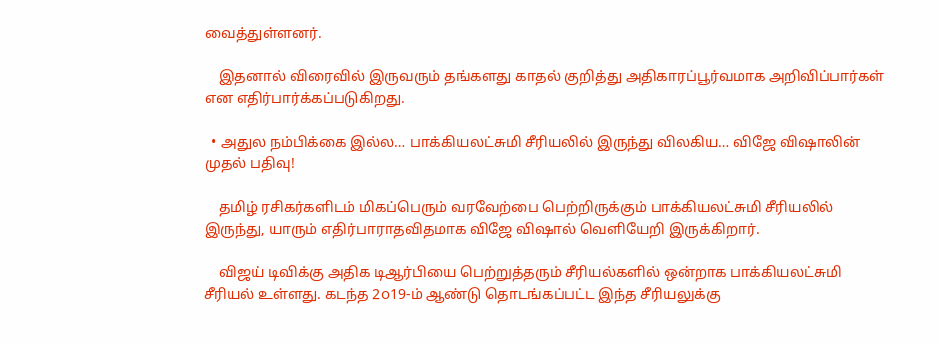வைத்துள்ளனர்.

    இதனால் விரைவில் இருவரும் தங்களது காதல் குறித்து அதிகாரப்பூர்வமாக அறிவிப்பார்கள் என எதிர்பார்க்கப்படுகிறது.

  • அதுல நம்பிக்கை இல்ல… பாக்கியலட்சுமி சீரியலில் இருந்து விலகிய… விஜே விஷாலின் முதல் பதிவு!

    தமிழ் ரசிகர்களிடம் மிகப்பெரும் வரவேற்பை பெற்றிருக்கும் பாக்கியலட்சுமி சீரியலில் இருந்து, யாரும் எதிர்பாராதவிதமாக விஜே விஷால் வெளியேறி இருக்கிறார்.

    விஜய் டிவிக்கு அதிக டிஆர்பியை பெற்றுத்தரும் சீரியல்களில் ஒன்றாக பாக்கியலட்சுமி சீரியல் உள்ளது. கடந்த 2௦19-ம் ஆண்டு தொடங்கப்பட்ட இந்த சீரியலுக்கு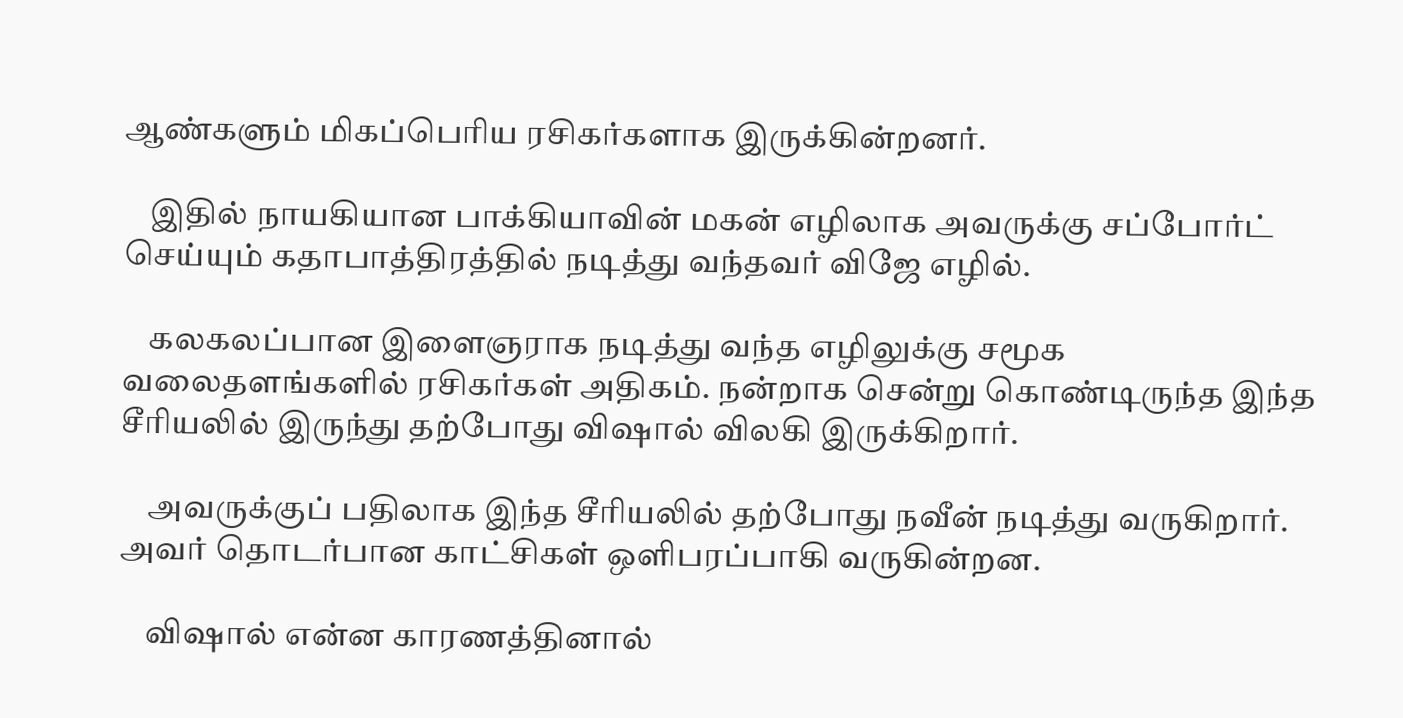ஆண்களும் மிகப்பெரிய ரசிகர்களாக இருக்கின்றனர்.

    இதில் நாயகியான பாக்கியாவின் மகன் எழிலாக அவருக்கு சப்போர்ட் செய்யும் கதாபாத்திரத்தில் நடித்து வந்தவர் விஜே எழில்.

    கலகலப்பான இளைஞராக நடித்து வந்த எழிலுக்கு சமூக வலைதளங்களில் ரசிகர்கள் அதிகம். நன்றாக சென்று கொண்டிருந்த இந்த சீரியலில் இருந்து தற்போது விஷால் விலகி இருக்கிறார்.

    அவருக்குப் பதிலாக இந்த சீரியலில் தற்போது நவீன் நடித்து வருகிறார். அவர் தொடர்பான காட்சிகள் ஒளிபரப்பாகி வருகின்றன.

    விஷால் என்ன காரணத்தினால்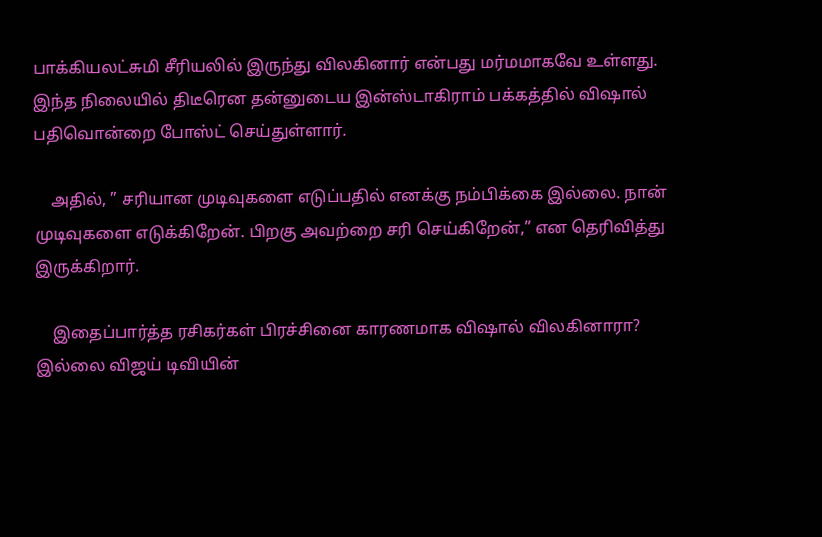பாக்கியலட்சுமி சீரியலில் இருந்து விலகினார் என்பது மர்மமாகவே உள்ளது. இந்த நிலையில் திடீரென தன்னுடைய இன்ஸ்டாகிராம் பக்கத்தில் விஷால் பதிவொன்றை போஸ்ட் செய்துள்ளார்.

    அதில், ” சரியான முடிவுகளை எடுப்பதில் எனக்கு நம்பிக்கை இல்லை. நான் முடிவுகளை எடுக்கிறேன். பிறகு அவற்றை சரி செய்கிறேன்,” என தெரிவித்து இருக்கிறார்.

    இதைப்பார்த்த ரசிகர்கள் பிரச்சினை காரணமாக விஷால் விலகினாரா? இல்லை விஜய் டிவியின்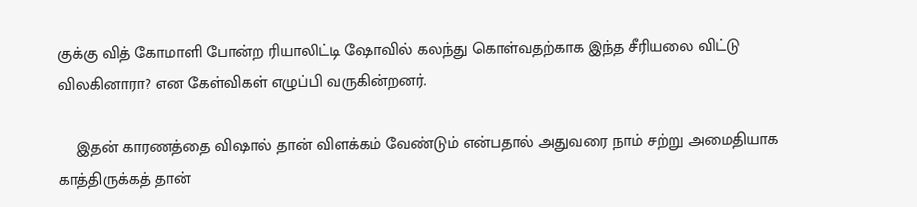குக்கு வித் கோமாளி போன்ற ரியாலிட்டி ஷோவில் கலந்து கொள்வதற்காக இந்த சீரியலை விட்டு விலகினாரா? என கேள்விகள் எழுப்பி வருகின்றனர்.

    இதன் காரணத்தை விஷால் தான் விளக்கம் வேண்டும் என்பதால் அதுவரை நாம் சற்று அமைதியாக காத்திருக்கத் தான்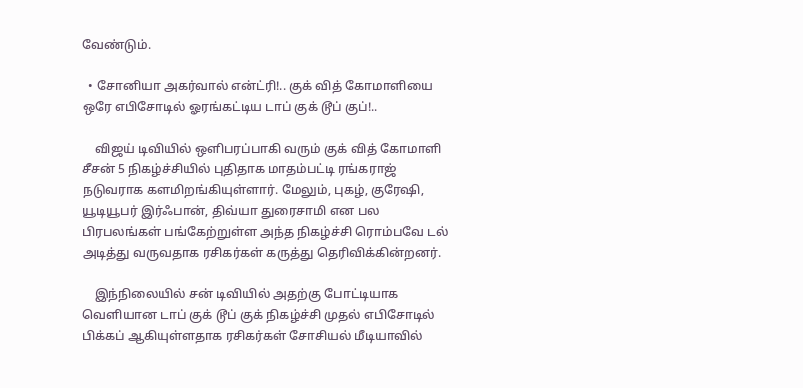வேண்டும்.

  • சோனியா அகர்வால் என்ட்ரி!.. குக் வித் கோமாளியை ஒரே எபிசோடில் ஓரங்கட்டிய டாப் குக் டூப் குப்!..

    விஜய் டிவியில் ஒளிபரப்பாகி வரும் குக் வித் கோமாளி சீசன் 5 நிகழ்ச்சியில் புதிதாக மாதம்பட்டி ரங்கராஜ் நடுவராக களமிறங்கியுள்ளார். மேலும், புகழ், குரேஷி, யூடியூபர் இர்ஃபான், திவ்யா துரைசாமி என பல பிரபலங்கள் பங்கேற்றுள்ள அந்த நிகழ்ச்சி ரொம்பவே டல் அடித்து வருவதாக ரசிகர்கள் கருத்து தெரிவிக்கின்றனர்.

    இந்நிலையில் சன் டிவியில் அதற்கு போட்டியாக வெளியான டாப் குக் டூப் குக் நிகழ்ச்சி முதல் எபிசோடில் பிக்கப் ஆகியுள்ளதாக ரசிகர்கள் சோசியல் மீடியாவில்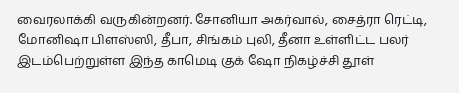வைரலாக்கி வருகின்றனர். சோனியா அகர்வால், சைத்ரா ரெட்டி, மோனிஷா பிளஸ்ஸி, தீபா, சிங்கம் புலி, தீனா உள்ளிட்ட பலர் இடம்பெற்றுள்ள இந்த காமெடி குக் ஷோ நிகழ்ச்சி தூள்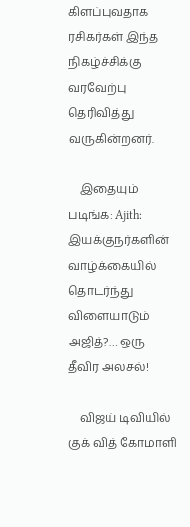கிளப்புவதாக ரசிகர்கள் இந்த நிகழ்ச்சிக்கு வரவேற்பு தெரிவித்து வருகின்றனர்.

    இதையும் படிங்க: Ajith: இயக்குநர்களின் வாழ்க்கையில் தொடர்ந்து விளையாடும் அஜித்?… ஒரு தீவிர அலசல்!

    விஜய் டிவியில் குக் வித் கோமாளி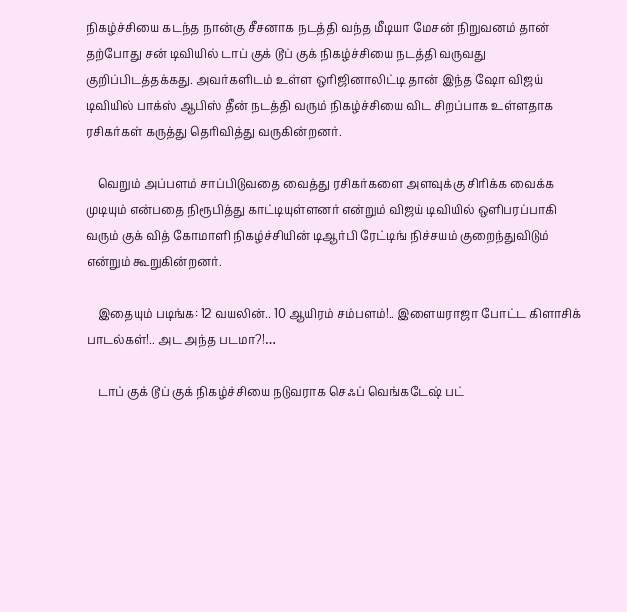நிகழ்ச்சியை கடந்த நான்கு சீசனாக நடத்தி வந்த மீடியா மேசன் நிறுவனம் தான் தற்போது சன் டிவியில் டாப் குக் டூப் குக் நிகழ்ச்சியை நடத்தி வருவது குறிப்பிடத்தக்கது. அவர்களிடம் உள்ள ஒரிஜினாலிட்டி தான் இந்த ஷோ விஜய் டிவியில் பாக்ஸ் ஆபிஸ் தீன் நடத்தி வரும் நிகழ்ச்சியை விட சிறப்பாக உள்ளதாக ரசிகர்கள் கருத்து தெரிவித்து வருகின்றனர்.

    வெறும் அப்பளம் சாப்பிடுவதை வைத்து ரசிகர்களை அளவுக்கு சிரிக்க வைக்க முடியும் என்பதை நிரூபித்து காட்டியுள்ளனர் என்றும் விஜய் டிவியில் ஒளிபரப்பாகி வரும் குக் வித் கோமாளி நிகழ்ச்சியின் டிஆர்பி ரேட்டிங் நிச்சயம் குறைந்துவிடும் என்றும் கூறுகின்றனர்.

    இதையும் படிங்க: 12 வயலின்.. 10 ஆயிரம் சம்பளம்!.. இளையராஜா போட்ட கிளாசிக் பாடல்கள்!.. அட அந்த படமா?!…

    டாப் குக் டூப் குக் நிகழ்ச்சியை நடுவராக செஃப் வெங்கடேஷ் பட்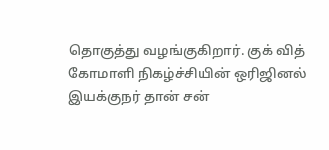தொகுத்து வழங்குகிறார். குக் வித் கோமாளி நிகழ்ச்சியின் ஒரிஜினல் இயக்குநர் தான் சன்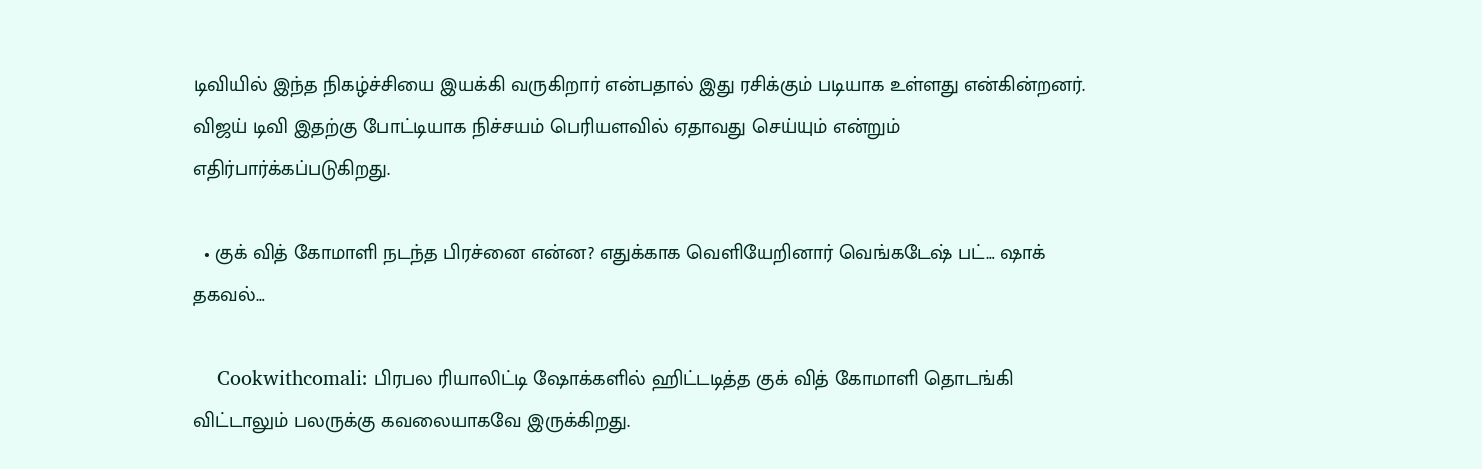டிவியில் இந்த நிகழ்ச்சியை இயக்கி வருகிறார் என்பதால் இது ரசிக்கும் படியாக உள்ளது என்கின்றனர். விஜய் டிவி இதற்கு போட்டியாக நிச்சயம் பெரியளவில் ஏதாவது செய்யும் என்றும் எதிர்பார்க்கப்படுகிறது.

  • குக் வித் கோமாளி நடந்த பிரச்னை என்ன? எதுக்காக வெளியேறினார் வெங்கடேஷ் பட்… ஷாக் தகவல்…

    Cookwithcomali: பிரபல ரியாலிட்டி ஷோக்களில் ஹிட்டடித்த குக் வித் கோமாளி தொடங்கி விட்டாலும் பலருக்கு கவலையாகவே இருக்கிறது.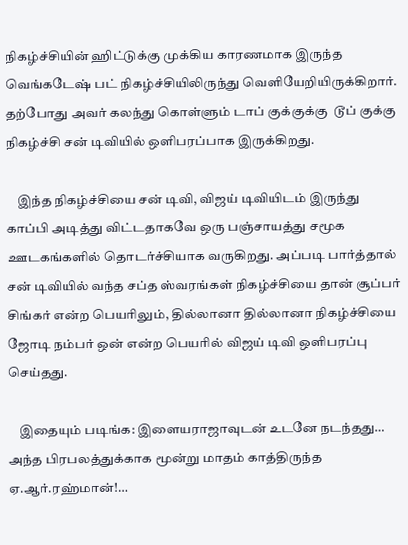நிகழ்ச்சியின் ஹிட்டுக்கு முக்கிய காரணமாக இருந்த வெங்கடேஷ் பட் நிகழ்ச்சியிலிருந்து வெளியேறியிருக்கிறார். தற்போது அவர் கலந்து கொள்ளும் டாப் குக்குக்கு  டூப் குக்கு நிகழ்ச்சி சன் டிவியில் ஒளிபரப்பாக இருக்கிறது.

    இந்த நிகழ்ச்சியை சன் டிவி, விஜய் டிவியிடம் இருந்து காப்பி அடித்து விட்டதாகவே ஒரு பஞ்சாயத்து சமூக ஊடகங்களில் தொடர்ச்சியாக வருகிறது. அப்படி பார்த்தால் சன் டிவியில் வந்த சப்த ஸ்வரங்கள் நிகழ்ச்சியை தான் சூப்பர் சிங்கர் என்ற பெயரிலும், தில்லானா தில்லானா நிகழ்ச்சியை ஜோடி நம்பர் ஒன் என்ற பெயரில் விஜய் டிவி ஒளிபரப்பு செய்தது.

    இதையும் படிங்க: இளையராஜாவுடன் உடனே நடந்தது… அந்த பிரபலத்துக்காக மூன்று மாதம் காத்திருந்த ஏ.ஆர்.ரஹ்மான்!…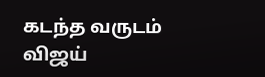கடந்த வருடம் விஜய்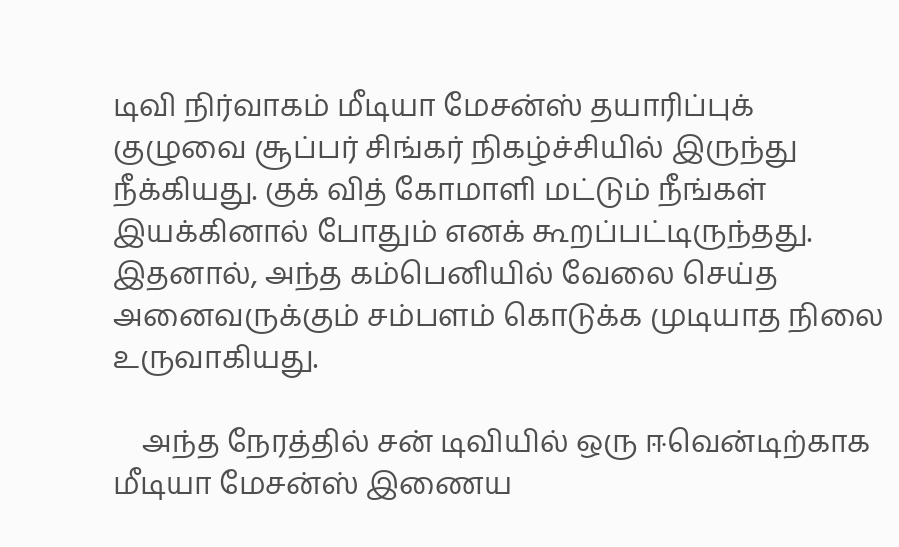டிவி நிர்வாகம் மீடியா மேசன்ஸ் தயாரிப்புக் குழுவை சூப்பர் சிங்கர் நிகழ்ச்சியில் இருந்து நீக்கியது. குக் வித் கோமாளி மட்டும் நீங்கள் இயக்கினால் போதும் எனக் கூறப்பட்டிருந்தது.  இதனால், அந்த கம்பெனியில் வேலை செய்த அனைவருக்கும் சம்பளம் கொடுக்க முடியாத நிலை உருவாகியது.

    அந்த நேரத்தில் சன் டிவியில் ஒரு ஈவென்டிற்காக மீடியா மேசன்ஸ் இணைய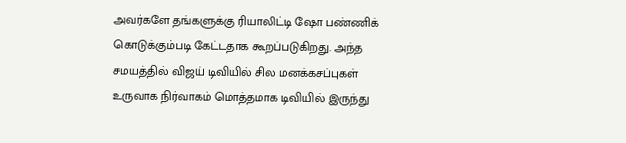அவர்களே தங்களுக்கு ரியாலிட்டி ஷோ பண்ணிக் கொடுக்கும்படி கேட்டதாக கூறப்படுகிறது. அந்த சமயத்தில் விஜய் டிவியில் சில மனக்கசப்புகள் உருவாக நிர்வாகம் மொத்தமாக டிவியில் இருந்து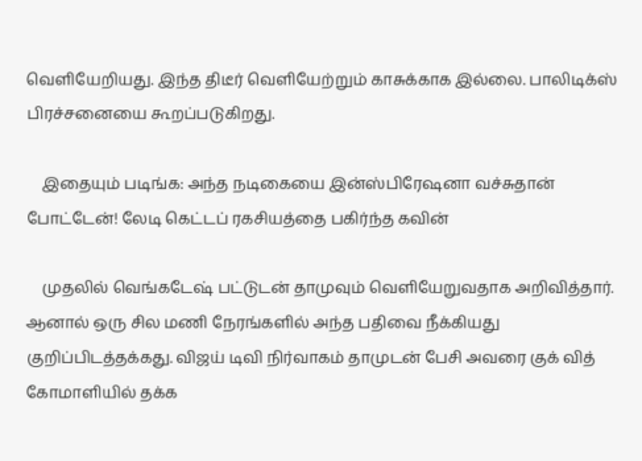வெளியேறியது. இந்த திடீர் வெளியேற்றும் காசுக்காக இல்லை. பாலிடிக்ஸ் பிரச்சனையை கூறப்படுகிறது.

    இதையும் படிங்க: அந்த நடிகையை இன்ஸ்பிரேஷனா வச்சுதான் போட்டேன்! லேடி கெட்டப் ரகசியத்தை பகிர்ந்த கவின்

    முதலில் வெங்கடேஷ் பட்டுடன் தாமுவும் வெளியேறுவதாக அறிவித்தார். ஆனால் ஒரு சில மணி நேரங்களில் அந்த பதிவை நீக்கியது குறிப்பிடத்தக்கது. விஜய் டிவி நிர்வாகம் தாமுடன் பேசி அவரை குக் வித் கோமாளியில் தக்க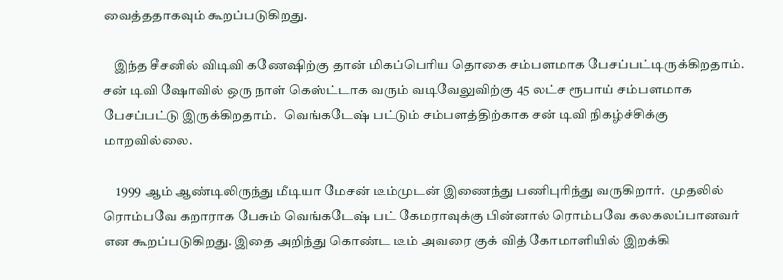வைத்ததாகவும் கூறப்படுகிறது.

    இந்த சீசனில் விடிவி கணேஷிற்கு தான் மிகப்பெரிய தொகை சம்பளமாக பேசப்பட்டிருக்கிறதாம். சன் டிவி ஷோவில் ஒரு நாள் கெஸ்ட்டாக வரும் வடிவேலுவிற்கு 45 லட்ச ரூபாய் சம்பளமாக பேசப்பட்டு இருக்கிறதாம்.   வெங்கடேஷ் பட்டும் சம்பளத்திற்காக சன் டிவி நிகழ்ச்சிக்கு மாறவில்லை.

     1999 ஆம் ஆண்டிலிருந்து மீடியா மேசன் டீம்முடன் இணைந்து பணிபுரிந்து வருகிறார்.  முதலில் ரொம்பவே கறாராக பேசும் வெங்கடேஷ் பட் கேமராவுக்கு பின்னால் ரொம்பவே கலகலப்பானவர் என கூறப்படுகிறது. இதை அறிந்து கொண்ட டீம் அவரை குக் வித் கோமாளியில் இறக்கி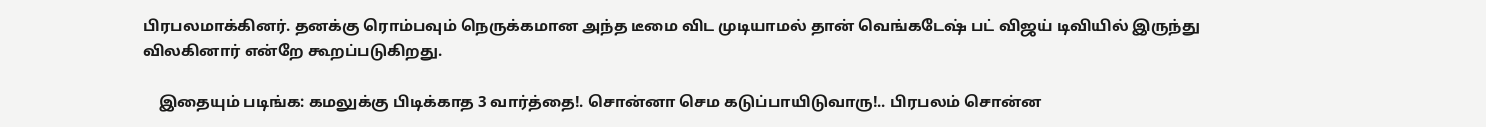பிரபலமாக்கினர். தனக்கு ரொம்பவும் நெருக்கமான அந்த டீமை விட முடியாமல் தான் வெங்கடேஷ் பட் விஜய் டிவியில் இருந்து விலகினார் என்றே கூறப்படுகிறது.

    இதையும் படிங்க: கமலுக்கு பிடிக்காத 3 வார்த்தை!. சொன்னா செம கடுப்பாயிடுவாரு!.. பிரபலம் சொன்ன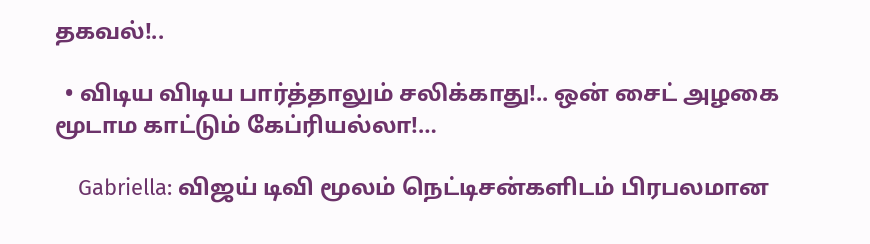தகவல்!..

  • விடிய விடிய பார்த்தாலும் சலிக்காது!.. ஒன் சைட் அழகை மூடாம காட்டும் கேப்ரியல்லா!…

    Gabriella: விஜய் டிவி மூலம் நெட்டிசன்களிடம் பிரபலமான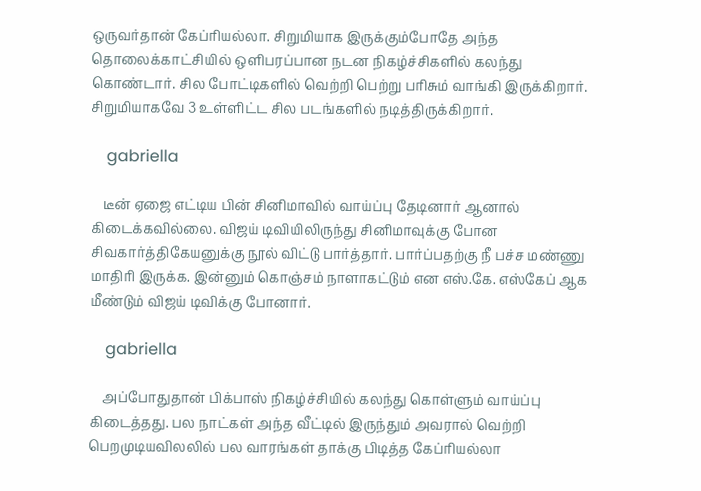ஒருவர்தான் கேப்ரியல்லா. சிறுமியாக இருக்கும்போதே அந்த தொலைக்காட்சியில் ஒளிபரப்பான நடன நிகழ்ச்சிகளில் கலந்து கொண்டார். சில போட்டிகளில் வெற்றி பெற்று பரிசும் வாங்கி இருக்கிறார். சிறுமியாகவே 3 உள்ளிட்ட சில படங்களில் நடித்திருக்கிறார்.

    gabriella

    டீன் ஏஜை எட்டிய பின் சினிமாவில் வாய்ப்பு தேடினார் ஆனால் கிடைக்கவில்லை. விஜய் டிவியிலிருந்து சினிமாவுக்கு போன சிவகார்த்திகேயனுக்கு நூல் விட்டு பார்த்தார். பார்ப்பதற்கு நீ பச்ச மண்ணு மாதிரி இருக்க. இன்னும் கொஞ்சம் நாளாகட்டும் என எஸ்.கே. எஸ்கேப் ஆக மீண்டும் விஜய் டிவிக்கு போனார்.

    gabriella

    அப்போதுதான் பிக்பாஸ் நிகழ்ச்சியில் கலந்து கொள்ளும் வாய்ப்பு கிடைத்தது. பல நாட்கள் அந்த வீட்டில் இருந்தும் அவரால் வெற்றி பெறமுடியவிலலில் பல வாரங்கள் தாக்கு பிடித்த கேப்ரியல்லா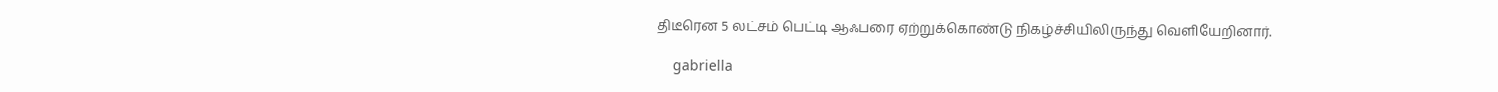திடீரென 5 லட்சம் பெட்டி ஆஃபரை ஏற்றுக்கொண்டு நிகழ்ச்சியிலிருந்து வெளியேறினார்.

    gabriella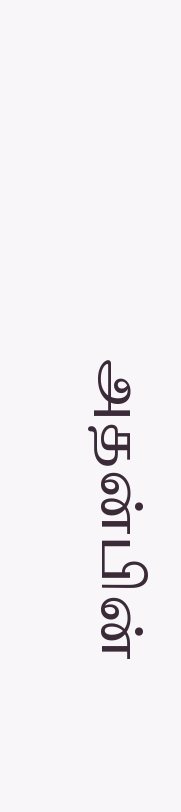அதன்பின்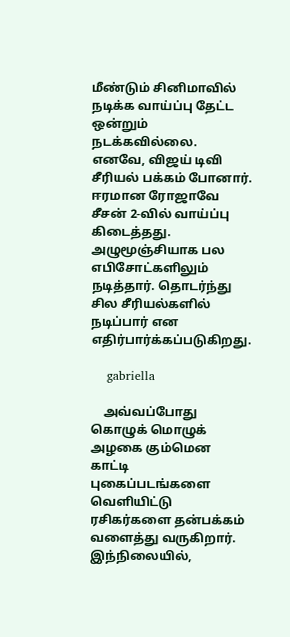மீண்டும் சினிமாவில் நடிக்க வாய்ப்பு தேட்ட ஒன்றும் நடக்கவில்லை. எனவே, விஜய் டிவி சீரியல் பக்கம் போனார். ஈரமான ரோஜாவே சீசன் 2-வில் வாய்ப்பு கிடைத்தது. அழுமூஞ்சியாக பல எபிசோட்களிலும் நடித்தார். தொடர்ந்து சில சீரியல்களில் நடிப்பார் என எதிர்பார்க்கப்படுகிறது.

    gabriella

    அவ்வப்போது கொழுக் மொழுக் அழகை கும்மென காட்டி புகைப்படங்களை வெளியிட்டு ரசிகர்களை தன்பக்கம் வளைத்து வருகிறார். இந்நிலையில்,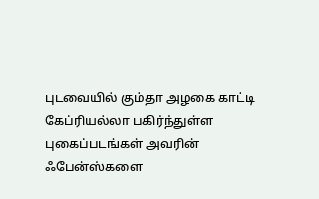புடவையில் கும்தா அழகை காட்டி கேப்ரியல்லா பகிர்ந்துள்ள புகைப்படங்கள் அவரின் ஃபேன்ஸ்களை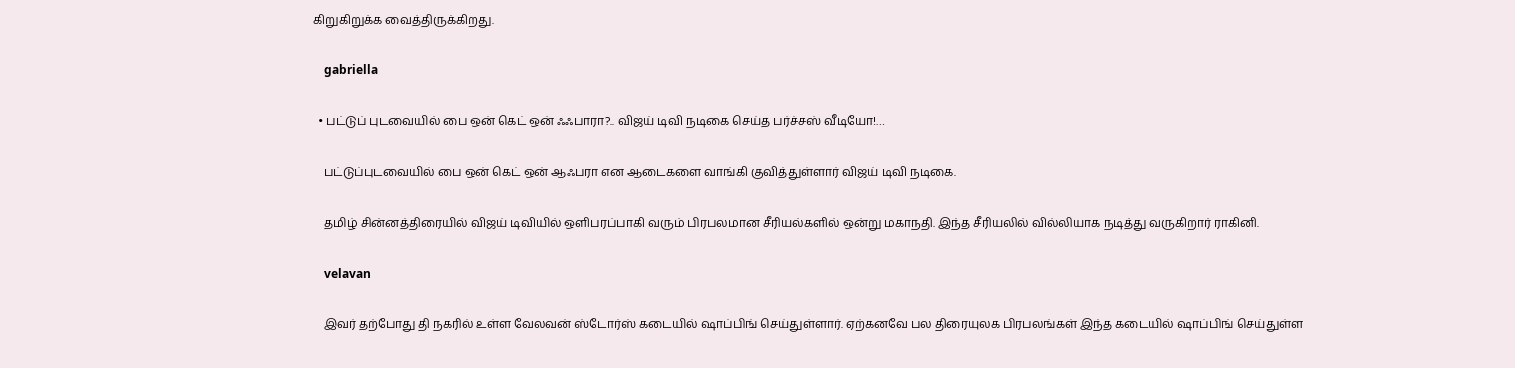கிறுகிறுக்க வைத்திருக்கிறது.

    gabriella

  • பட்டுப் புடவையில் பை ஒன் கெட் ஒன் ஃஃபாரா?.. விஜய் டிவி நடிகை செய்த பர்ச்சஸ் வீடியோ!…

    பட்டுப்புடவையில் பை ஒன் கெட் ஒன் ஆஃபரா என ஆடைகளை வாங்கி குவித்துள்ளார் விஜய் டிவி நடிகை.

    தமிழ் சின்னத்திரையில் விஜய் டிவியில் ஒளிபரப்பாகி வரும் பிரபலமான சீரியல்களில் ஒன்று மகாநதி. இந்த சீரியலில் வில்லியாக நடித்து வருகிறார் ராகினி.

    velavan

    இவர் தற்போது தி நகரில் உள்ள வேலவன் ஸ்டோர்ஸ் கடையில் ஷாப்பிங் செய்துள்ளார். ஏற்கனவே பல திரையுலக பிரபலங்கள் இந்த கடையில் ஷாப்பிங் செய்துள்ள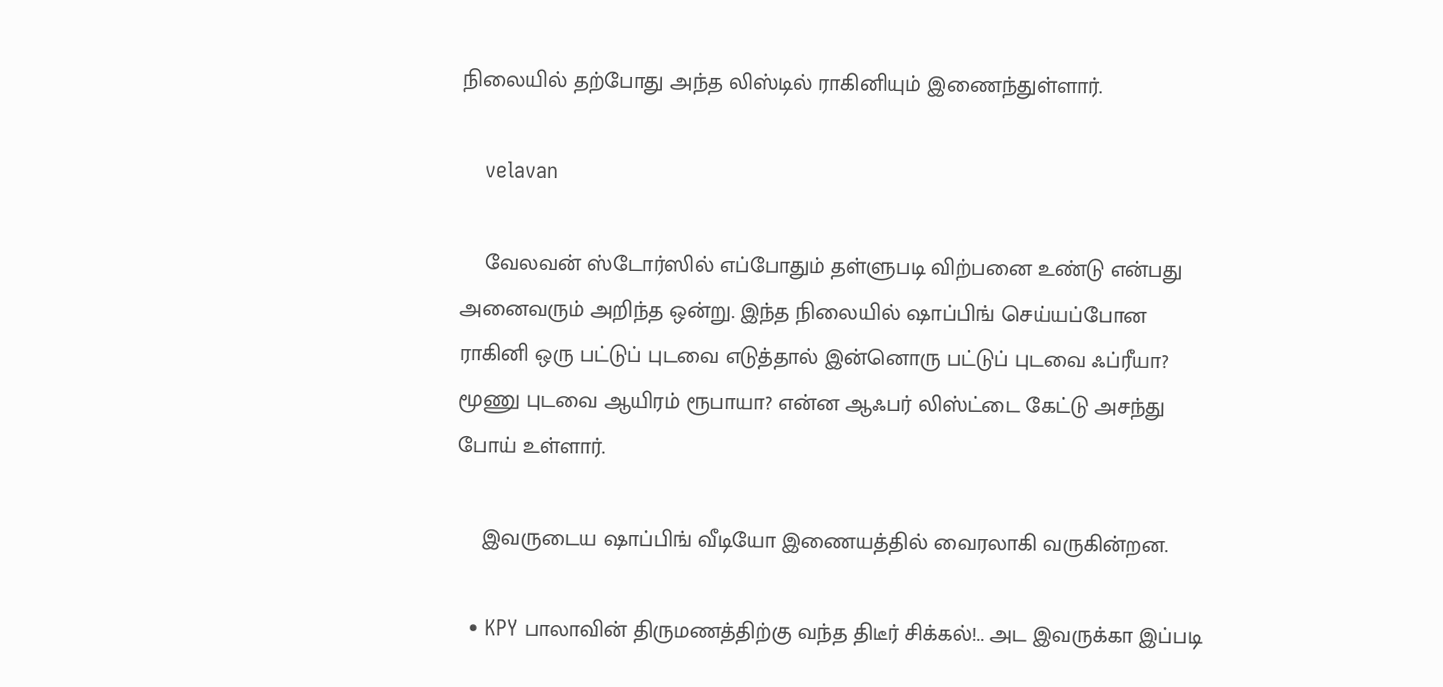நிலையில் தற்போது அந்த லிஸ்டில் ராகினியும் இணைந்துள்ளார்.

    velavan

    வேலவன் ஸ்டோர்ஸில் எப்போதும் தள்ளுபடி விற்பனை உண்டு என்பது அனைவரும் அறிந்த ஒன்று. இந்த நிலையில் ஷாப்பிங் செய்யப்போன ராகினி ஒரு பட்டுப் புடவை எடுத்தால் இன்னொரு பட்டுப் புடவை ஃப்ரீயா? மூணு புடவை ஆயிரம் ரூபாயா? என்ன ஆஃபர் லிஸ்ட்டை கேட்டு அசந்து போய் உள்ளார்.

    இவருடைய ஷாப்பிங் வீடியோ இணையத்தில் வைரலாகி வருகின்றன.

  • KPY பாலாவின் திருமணத்திற்கு வந்த திடீர் சிக்கல்!.. அட இவருக்கா இப்படி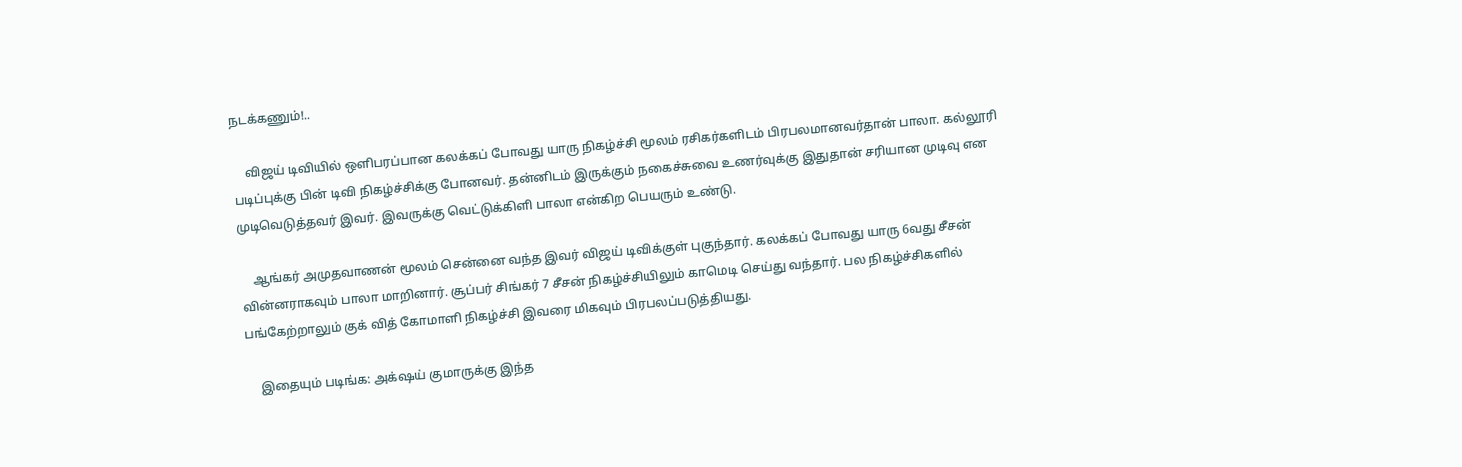நடக்கணும்!..

    விஜய் டிவியில் ஒளிபரப்பான கலக்கப் போவது யாரு நிகழ்ச்சி மூலம் ரசிகர்களிடம் பிரபலமானவர்தான் பாலா. கல்லூரி படிப்புக்கு பின் டிவி நிகழ்ச்சிக்கு போனவர். தன்னிடம் இருக்கும் நகைச்சுவை உணர்வுக்கு இதுதான் சரியான முடிவு என முடிவெடுத்தவர் இவர். இவருக்கு வெட்டுக்கிளி பாலா என்கிற பெயரும் உண்டு.

    ஆங்கர் அமுதவாணன் மூலம் சென்னை வந்த இவர் விஜய் டிவிக்குள் புகுந்தார். கலக்கப் போவது யாரு 6வது சீசன் வின்னராகவும் பாலா மாறினார். சூப்பர் சிங்கர் 7 சீசன் நிகழ்ச்சியிலும் காமெடி செய்து வந்தார். பல நிகழ்ச்சிகளில் பங்கேற்றாலும் குக் வித் கோமாளி நிகழ்ச்சி இவரை மிகவும் பிரபலப்படுத்தியது.

    இதையும் படிங்க: அக்‌ஷய் குமாருக்கு இந்த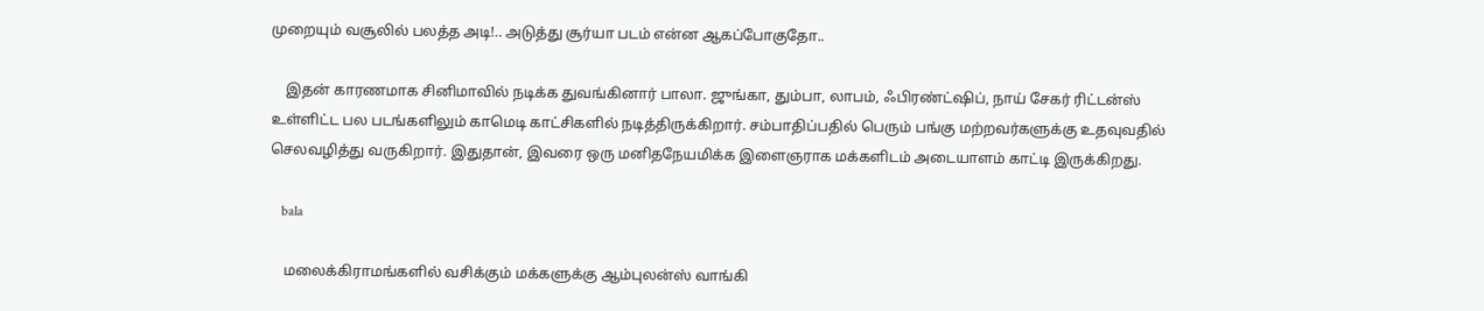முறையும் வசூலில் பலத்த அடி!.. அடுத்து சூர்யா படம் என்ன ஆகப்போகுதோ..

    இதன் காரணமாக சினிமாவில் நடிக்க துவங்கினார் பாலா. ஜுங்கா, தும்பா, லாபம், ஃபிரண்ட்ஷிப், நாய் சேகர் ரிட்டன்ஸ் உள்ளிட்ட பல படங்களிலும் காமெடி காட்சிகளில் நடித்திருக்கிறார். சம்பாதிப்பதில் பெரும் பங்கு மற்றவர்களுக்கு உதவுவதில் செலவழித்து வருகிறார். இதுதான், இவரை ஒரு மனிதநேயமிக்க இளைஞராக மக்களிடம் அடையாளம் காட்டி இருக்கிறது.

    bala

    மலைக்கிராமங்களில் வசிக்கும் மக்களுக்கு ஆம்புலன்ஸ் வாங்கி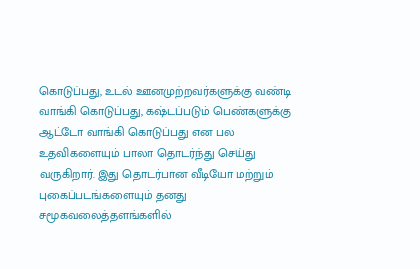கொடுப்பது, உடல் ஊனமுற்றவர்களுக்கு வண்டி வாங்கி கொடுப்பது, கஷ்டப்படும் பெண்களுக்கு ஆட்டோ வாங்கி கொடுப்பது என பல உதவிகளையும் பாலா தொடர்ந்து செய்து வருகிறார். இது தொடர்பான வீடியோ மற்றும் புகைப்படங்களையும் தனது சமூகவலைத்தளங்களில்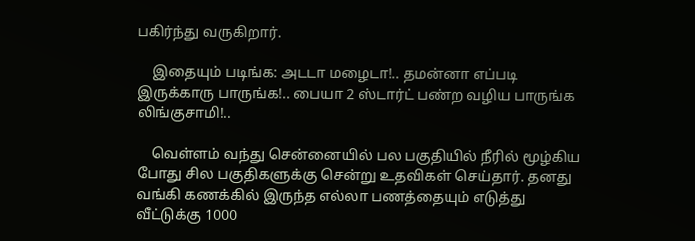பகிர்ந்து வருகிறார்.

    இதையும் படிங்க: அடடா மழைடா!.. தமன்னா எப்படி இருக்காரு பாருங்க!.. பையா 2 ஸ்டார்ட் பண்ற வழிய பாருங்க லிங்குசாமி!..

    வெள்ளம் வந்து சென்னையில் பல பகுதியில் நீரில் மூழ்கிய போது சில பகுதிகளுக்கு சென்று உதவிகள் செய்தார். தனது வங்கி கணக்கில் இருந்த எல்லா பணத்தையும் எடுத்து வீட்டுக்கு 1000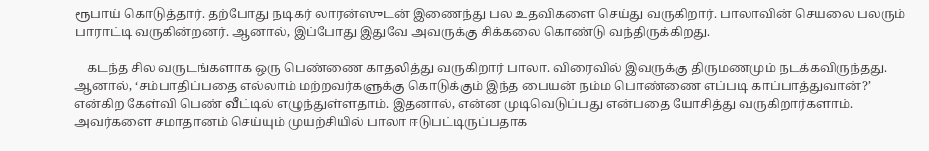ரூபாய் கொடுத்தார். தற்போது நடிகர் லாரன்ஸுடன் இணைந்து பல உதவிகளை செய்து வருகிறார். பாலாவின் செயலை பலரும் பாராட்டி வருகின்றனர். ஆனால், இப்போது இதுவே அவருக்கு சிக்கலை கொண்டு வந்திருக்கிறது.

    கடந்த சில வருடங்களாக ஒரு பெண்ணை காதலித்து வருகிறார் பாலா. விரைவில் இவருக்கு திருமணமும் நடக்கவிருந்தது. ஆனால், ‘சம்பாதிப்பதை எல்லாம் மற்றவர்களுக்கு கொடுக்கும் இந்த பையன் நம்ம பொண்ணை எப்படி காப்பாத்துவான்?’ என்கிற கேள்வி பெண் வீட்டில் எழுந்துள்ளதாம். இதனால், என்ன முடிவெடுப்பது என்பதை யோசித்து வருகிறார்களாம். அவர்களை சமாதானம் செய்யும் முயற்சியில் பாலா ஈடுபட்டிருப்பதாக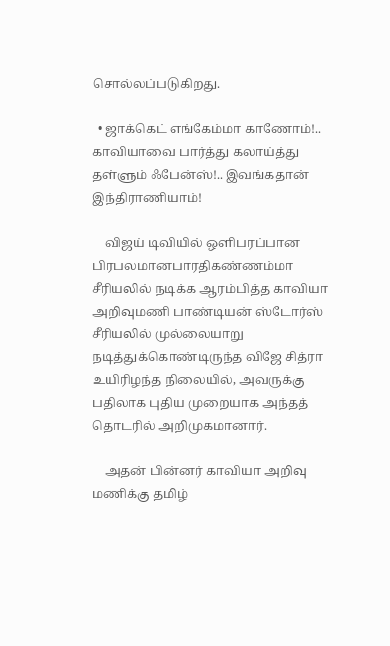சொல்லப்படுகிறது.

  • ஜாக்கெட் எங்கேம்மா காணோம்!.. காவியாவை பார்த்து கலாய்த்து தள்ளும் ஃபேன்ஸ்!.. இவங்கதான் இந்திராணியாம்!

    விஜய் டிவியில் ஒளிபரப்பான பிரபலமானபாரதிகண்ணம்மா சீரியலில் நடிக்க ஆரம்பித்த காவியா அறிவுமணி பாண்டியன் ஸ்டோர்ஸ் சீரியலில் முல்லையாறு நடித்துக்கொண்டிருந்த விஜே சித்ரா உயிரிழந்த நிலையில், அவருக்கு பதிலாக புதிய முறையாக அந்தத் தொடரில் அறிமுகமானார்.

    அதன் பின்னர் காவியா அறிவு மணிக்கு தமிழ்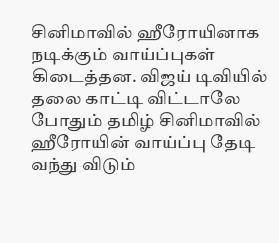சினிமாவில் ஹீரோயினாக நடிக்கும் வாய்ப்புகள் கிடைத்தன. விஜய் டிவியில் தலை காட்டி விட்டாலே போதும் தமிழ் சினிமாவில் ஹீரோயின் வாய்ப்பு தேடி வந்து விடும்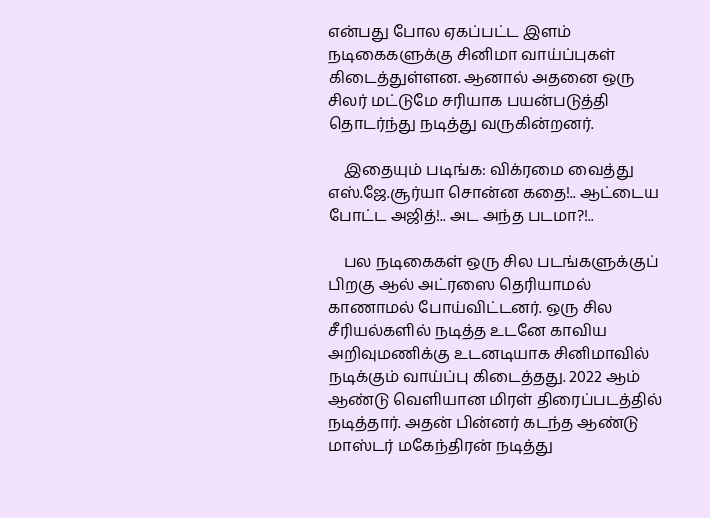என்பது போல ஏகப்பட்ட இளம் நடிகைகளுக்கு சினிமா வாய்ப்புகள் கிடைத்துள்ளன. ஆனால் அதனை ஒரு சிலர் மட்டுமே சரியாக பயன்படுத்தி தொடர்ந்து நடித்து வருகின்றனர்.

    இதையும் படிங்க: விக்ரமை வைத்து எஸ்.ஜே.சூர்யா சொன்ன கதை!.. ஆட்டைய போட்ட அஜித்!.. அட அந்த படமா?!..

    பல நடிகைகள் ஒரு சில படங்களுக்குப் பிறகு ஆல் அட்ரஸை தெரியாமல் காணாமல் போய்விட்டனர். ஒரு சில சீரியல்களில் நடித்த உடனே காவிய அறிவுமணிக்கு உடனடியாக சினிமாவில் நடிக்கும் வாய்ப்பு கிடைத்தது. 2022 ஆம் ஆண்டு வெளியான மிரள் திரைப்படத்தில் நடித்தார். அதன் பின்னர் கடந்த ஆண்டு மாஸ்டர் மகேந்திரன் நடித்து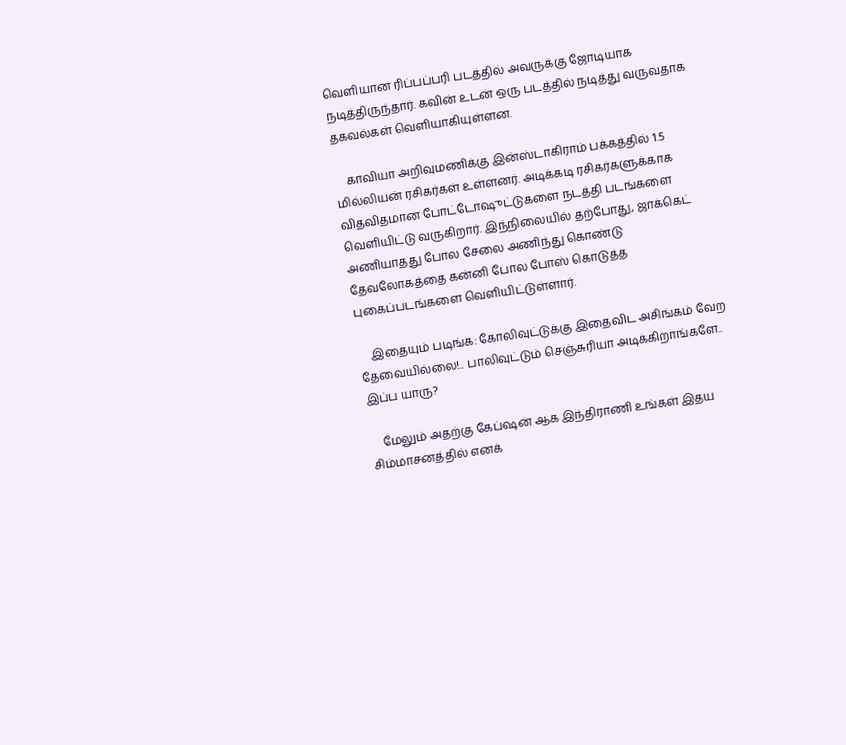வெளியான ரிப்பப்பரி படத்தில் அவருக்கு ஜோடியாக நடித்திருந்தார். கவின் உடன் ஒரு படத்தில் நடித்து வருவதாக தகவல்கள் வெளியாகியுள்ளன.

    காவியா அறிவுமணிக்கு இன்ஸ்டாகிராம் பக்கத்தில் 1.5 மில்லியன் ரசிகர்கள் உள்ளனர். அடிக்கடி ரசிகர்களுக்காக விதவிதமான போட்டோஷுட்டுகளை நடத்தி படங்களை வெளியிட்டு வருகிறார். இந்நிலையில் தற்போது, ஜாக்கெட் அணியாதது போல சேலை அணிந்து கொண்டு தேவலோகத்தை கன்னி போல போஸ் கொடுத்த புகைப்படங்களை வெளியிட்டுள்ளார்.

    இதையும் படிங்க: கோலிவுட்டுக்கு இதைவிட அசிங்கம் வேற தேவையில்லை!.. பாலிவுட்டும் செஞ்சுரியா அடிக்கிறாங்களே.. இப்ப யாரு?

    மேலும் அதற்கு கேப்ஷன் ஆக இந்திராணி உங்கள் இதய சிம்மாசனத்தில் எனக்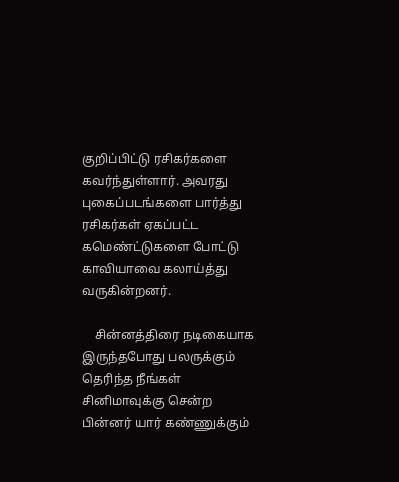குறிப்பிட்டு ரசிகர்களை கவர்ந்துள்ளார். அவரது புகைப்படங்களை பார்த்து ரசிகர்கள் ஏகப்பட்ட கமெண்ட்டுகளை போட்டு காவியாவை கலாய்த்து வருகின்றனர்.

    சின்னத்திரை நடிகையாக இருந்தபோது பலருக்கும் தெரிந்த நீங்கள் சினிமாவுக்கு சென்ற பின்னர் யார் கண்ணுக்கும்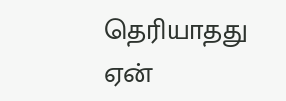தெரியாதது ஏன்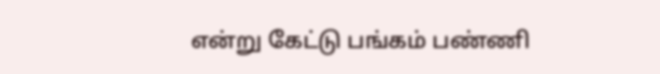என்று கேட்டு பங்கம் பண்ணி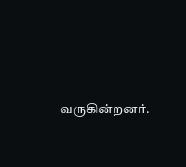வருகின்றனர்.